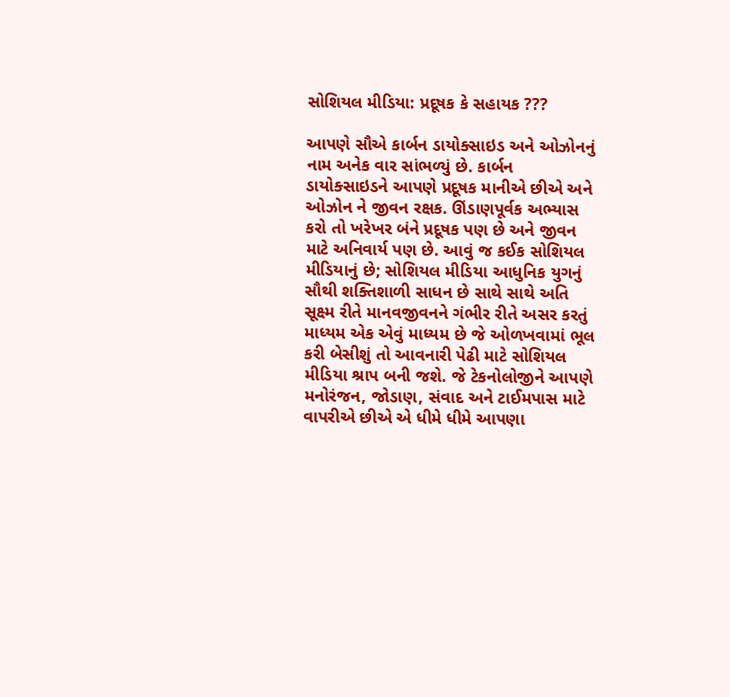સોશિયલ મીડિયા: પ્રદૂષક કે સહાયક ???

આપણે સૌએ કાર્બન ડાયોક્સાઇડ અને ઓઝોનનું નામ અનેક વાર સાંભળ્યું છે. કાર્બન ડાયોક્સાઇડને આપણે પ્રદૂષક માનીએ છીએ અને ઓઝોન ને જીવન રક્ષક. ઊંડાણપૂર્વક અભ્યાસ કરો તો ખરેખર બંને પ્રદૂષક પણ છે અને જીવન માટે અનિવાર્ય પણ છે. આવું જ કઈક સોશિયલ મીડિયાનું છે; સોશિયલ મીડિયા આધુનિક યુગનું સૌથી શક્તિશાળી સાધન છે સાથે સાથે અતિ સૂક્ષ્મ રીતે માનવજીવનને ગંભીર રીતે અસર કરતું માધ્યમ એક એવું માધ્યમ છે જે ઓળખવામાં ભૂલ કરી બેસીશું તો આવનારી પેઢી માટે સોશિયલ મીડિયા શ્રાપ બની જશે. જે ટેકનોલોજીને આપણે મનોરંજન, જોડાણ, સંવાદ અને ટાઈમપાસ માટે વાપરીએ છીએ એ ધીમે ધીમે આપણા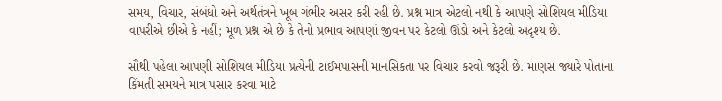સમય, વિચાર, સંબંધો અને અર્થતંત્રને ખૂબ ગંભીર અસર કરી રહી છે. પ્રશ્ન માત્ર એટલો નથી કે આપણે સોશિયલ મીડિયા વાપરીએ છીએ કે નહીં; મૂળ પ્રશ્ન એ છે કે તેનો પ્રભાવ આપણાં જીવન પર કેટલો ઊંડો અને કેટલો અદૃશ્ય છે.

સૌથી પહેલા આપણી સોશિયલ મીડિયા પ્રત્યેની ટાઈમપાસની માનસિકતા પર વિચાર કરવો જરૂરી છે. માણસ જ્યારે પોતાના કિંમતી સમયને માત્ર પસાર કરવા માટે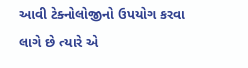આવી ટેક્નોલોજીનો ઉપયોગ કરવા લાગે છે ત્યારે એ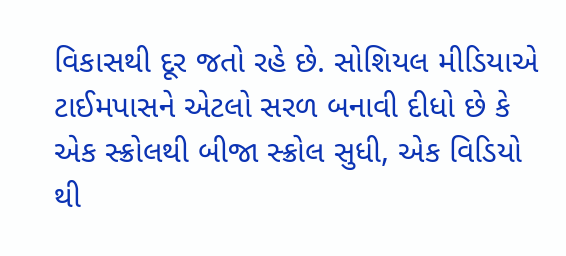વિકાસથી દૂર જતો રહે છે. સોશિયલ મીડિયાએ ટાઈમપાસને એટલો સરળ બનાવી દીધો છે કે એક સ્ક્રોલથી બીજા સ્ક્રોલ સુધી, એક વિડિયો થી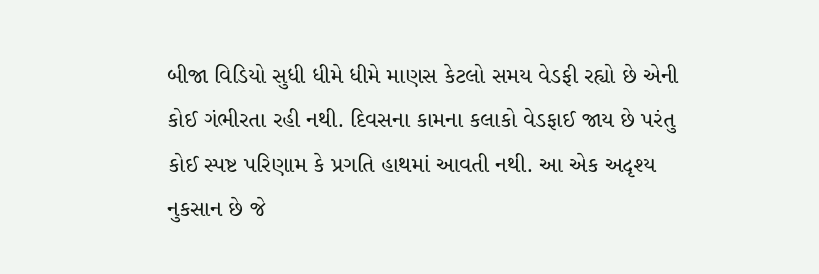બીજા વિડિયો સુધી ધીમે ધીમે માણસ કેટલો સમય વેડફી રહ્યો છે એની કોઈ ગંભીરતા રહી નથી. દિવસના કામના કલાકો વેડફાઈ જાય છે પરંતુ કોઈ સ્પષ્ટ પરિણામ કે પ્રગતિ હાથમાં આવતી નથી. આ એક અદૃશ્ય નુકસાન છે જે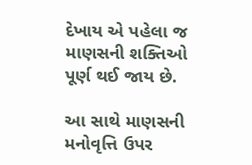દેખાય એ પહેલા જ માણસની શક્તિઓ પૂર્ણ થઈ જાય છે.

આ સાથે માણસની મનોવૃત્તિ ઉપર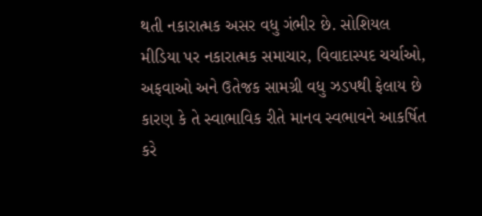થતી નકારાત્મક અસર વધુ ગંભીર છે. સોશિયલ મીડિયા પર નકારાત્મક સમાચાર, વિવાદાસ્પદ ચર્ચાઓ, અફવાઓ અને ઉતેજક સામગ્રી વધુ ઝડપથી ફેલાય છે કારણ કે તે સ્વાભાવિક રીતે માનવ સ્વભાવને આકર્ષિત કરે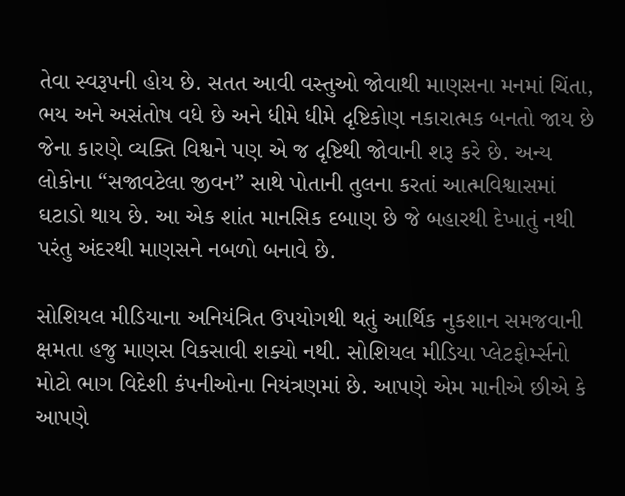તેવા સ્વરૂપની હોય છે. સતત આવી વસ્તુઓ જોવાથી માણસના મનમાં ચિંતા, ભય અને અસંતોષ વધે છે અને ધીમે ધીમે દૃષ્ટિકોણ નકારાત્મક બનતો જાય છે જેના કારણે વ્યક્તિ વિશ્વને પણ એ જ દૃષ્ટિથી જોવાની શરૂ કરે છે. અન્ય લોકોના “સજાવટેલા જીવન” સાથે પોતાની તુલના કરતાં આત્મવિશ્વાસમાં ઘટાડો થાય છે. આ એક શાંત માનસિક દબાણ છે જે બહારથી દેખાતું નથી પરંતુ અંદરથી માણસને નબળો બનાવે છે.

સોશિયલ મીડિયાના અનિયંત્રિત ઉપયોગથી થતું આર્થિક નુકશાન સમજવાની ક્ષમતા હજુ માણસ વિકસાવી શક્યો નથી. સોશિયલ મીડિયા પ્લેટફોર્મ્સનો મોટો ભાગ વિદેશી કંપનીઓના નિયંત્રણમાં છે. આપણે એમ માનીએ છીએ કે આપણે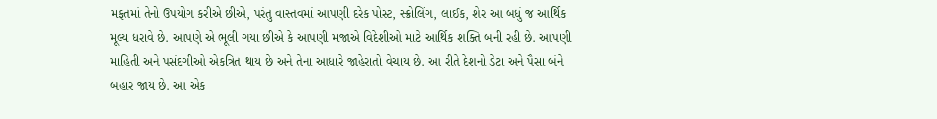મફતમાં તેનો ઉપયોગ કરીએ છીએ, પરંતુ વાસ્તવમાં આપણી દરેક પોસ્ટ, સ્ક્રોલિંગ, લાઈક, શેર આ બધું જ આર્થિક મૂલ્ય ધરાવે છે. આપણે એ ભૂલી ગયા છીએ કે આપણી મજાએ વિદેશીઓ માટે આર્થિક શક્તિ બની રહી છે. આપણી માહિતી અને પસંદગીઓ એકત્રિત થાય છે અને તેના આધારે જાહેરાતો વેચાય છે. આ રીતે દેશનો ડેટા અને પૈસા બંને બહાર જાય છે. આ એક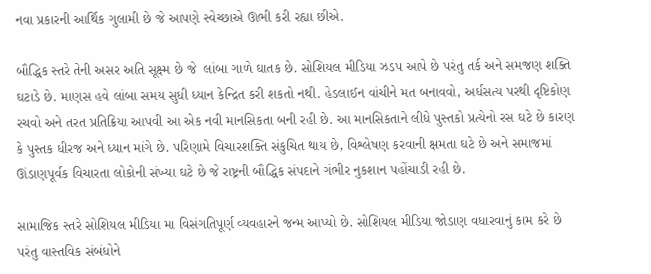નવા પ્રકારની આર્થિક ગુલામી છે જે આપણે સ્વેચ્છાએ ઊભી કરી રહ્યા છીએ.

બૌદ્ધિક સ્તરે તેની અસર અતિ સૂક્ષ્મ છે જે  લાંબા ગાળે ઘાતક છે. સોશિયલ મીડિયા ઝડપ આપે છે પરંતુ તર્ક અને સમજણ શક્તિ ઘટાડે છે. માણસ હવે લાંબા સમય સુધી ધ્યાન કેન્દ્રિત કરી શકતો નથી. હેડલાઈન વાંચીને મત બનાવવો, અર્ધસત્ય પરથી દૃષ્ટિકોણ રચવો અને તરત પ્રતિક્રિયા આપવી આ એક નવી માનસિકતા બની રહી છે. આ માનસિકતાને લીધે પુસ્તકો પ્રત્યેનો રસ ઘટે છે કારણ કે પુસ્તક ધીરજ અને ધ્યાન માંગે છે. પરિણામે વિચારશક્તિ સંકુચિત થાય છે, વિશ્લેષણ કરવાની ક્ષમતા ઘટે છે અને સમાજમાં ઊંડાણપૂર્વક વિચારતા લોકોની સંખ્યા ઘટે છે જે રાષ્ટ્રની બૌદ્ધિક સંપદાને ગંભીર નુકશાન પહોંચાડી રહી છે.

સામાજિક સ્તરે સોશિયલ મીડિયા મા વિસંગતિપૂર્ણ વ્યવહારને જન્મ આપ્યો છે. સોશિયલ મીડિયા જોડાણ વધારવાનું કામ કરે છે પરંતુ વાસ્તવિક સંબંધોને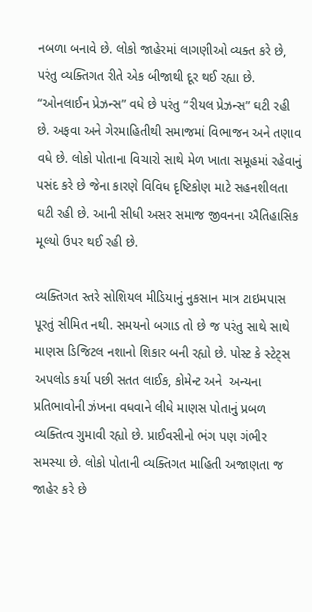નબળા બનાવે છે. લોકો જાહેરમાં લાગણીઓ વ્યક્ત કરે છે, પરંતુ વ્યક્તિગત રીતે એક બીજાથી દૂર થઈ રહ્યા છે. “ઓનલાઈન પ્રેઝન્સ” વધે છે પરંતુ “રીયલ પ્રેઝન્સ” ઘટી રહી છે. અફવા અને ગેરમાહિતીથી સમાજમાં વિભાજન અને તણાવ વધે છે. લોકો પોતાના વિચારો સાથે મેળ ખાતા સમૂહમાં રહેવાનું પસંદ કરે છે જેના કારણે વિવિધ દૃષ્ટિકોણ માટે સહનશીલતા ઘટી રહી છે. આની સીધી અસર સમાજ જીવનના ઐતિહાસિક મૂલ્યો ઉપર થઈ રહી છે.

વ્યક્તિગત સ્તરે સોશિયલ મીડિયાનું નુકસાન માત્ર ટાઇમપાસ પૂરતું સીમિત નથી. સમયનો બગાડ તો છે જ પરંતુ સાથે સાથે માણસ ડિજિટલ નશાનો શિકાર બની રહ્યો છે. પોસ્ટ કે સ્ટેટ્સ અપલોડ કર્યા પછી સતત લાઈક, કોમેન્ટ અને  અન્યના પ્રતિભાવોની ઝંખના વધવાને લીધે માણસ પોતાનું પ્રબળ વ્યક્તિત્વ ગુમાવી રહ્યો છે. પ્રાઈવસીનો ભંગ પણ ગંભીર સમસ્યા છે. લોકો પોતાની વ્યક્તિગત માહિતી અજાણતા જ જાહેર કરે છે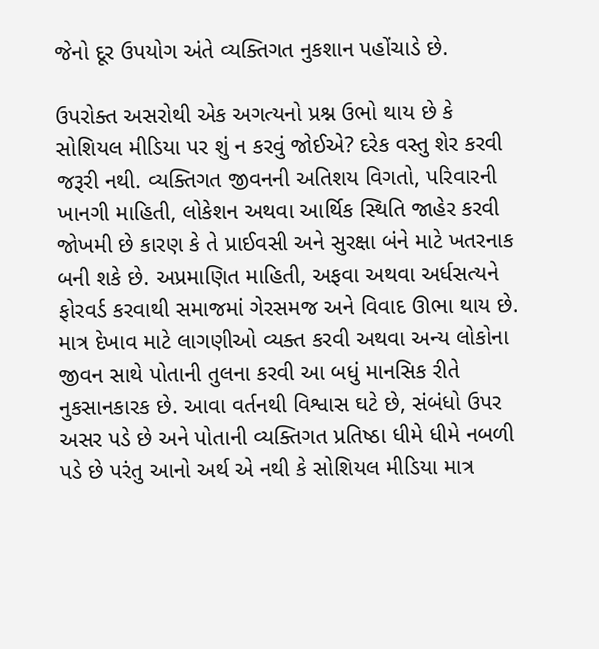જેનો દૂર ઉપયોગ અંતે વ્યક્તિગત નુકશાન પહોંચાડે છે.

ઉપરોક્ત અસરોથી એક અગત્યનો પ્રશ્ન ઉભો થાય છે કે સોશિયલ મીડિયા પર શું ન કરવું જોઈએ? દરેક વસ્તુ શેર કરવી જરૂરી નથી. વ્યક્તિગત જીવનની અતિશય વિગતો, પરિવારની ખાનગી માહિતી, લોકેશન અથવા આર્થિક સ્થિતિ જાહેર કરવી જોખમી છે કારણ કે તે પ્રાઈવસી અને સુરક્ષા બંને માટે ખતરનાક બની શકે છે. અપ્રમાણિત માહિતી, અફવા અથવા અર્ધસત્યને ફોરવર્ડ કરવાથી સમાજમાં ગેરસમજ અને વિવાદ ઊભા થાય છે. માત્ર દેખાવ માટે લાગણીઓ વ્યક્ત કરવી અથવા અન્ય લોકોના જીવન સાથે પોતાની તુલના કરવી આ બધું માનસિક રીતે નુકસાનકારક છે. આવા વર્તનથી વિશ્વાસ ઘટે છે, સંબંધો ઉપર અસર પડે છે અને પોતાની વ્યક્તિગત પ્રતિષ્ઠા ધીમે ધીમે નબળી પડે છે પરંતુ આનો અર્થ એ નથી કે સોશિયલ મીડિયા માત્ર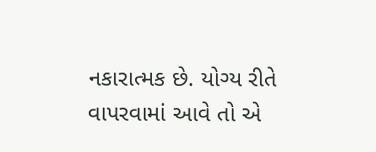નકારાત્મક છે. યોગ્ય રીતે વાપરવામાં આવે તો એ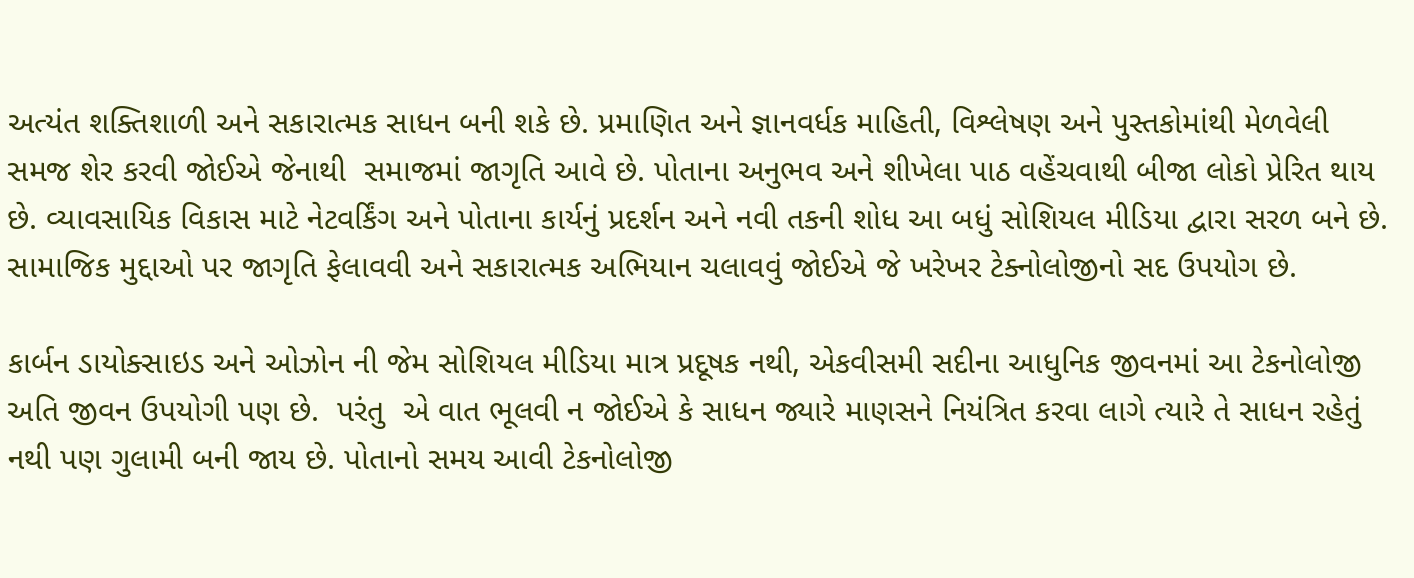અત્યંત શક્તિશાળી અને સકારાત્મક સાધન બની શકે છે. પ્રમાણિત અને જ્ઞાનવર્ધક માહિતી, વિશ્લેષણ અને પુસ્તકોમાંથી મેળવેલી સમજ શેર કરવી જોઈએ જેનાથી  સમાજમાં જાગૃતિ આવે છે. પોતાના અનુભવ અને શીખેલા પાઠ વહેંચવાથી બીજા લોકો પ્રેરિત થાય છે. વ્યાવસાયિક વિકાસ માટે નેટવર્કિંગ અને પોતાના કાર્યનું પ્રદર્શન અને નવી તકની શોધ આ બધું સોશિયલ મીડિયા દ્વારા સરળ બને છે. સામાજિક મુદ્દાઓ પર જાગૃતિ ફેલાવવી અને સકારાત્મક અભિયાન ચલાવવું જોઈએ જે ખરેખર ટેક્નોલોજીનો સદ ઉપયોગ છે.

કાર્બન ડાયોક્સાઇડ અને ઓઝોન ની જેમ સોશિયલ મીડિયા માત્ર પ્રદૂષક નથી, એકવીસમી સદીના આધુનિક જીવનમાં આ ટેકનોલોજી અતિ જીવન ઉપયોગી પણ છે.  પરંતુ  એ વાત ભૂલવી ન જોઈએ કે સાધન જ્યારે માણસને નિયંત્રિત કરવા લાગે ત્યારે તે સાધન રહેતું નથી પણ ગુલામી બની જાય છે. પોતાનો સમય આવી ટેકનોલોજી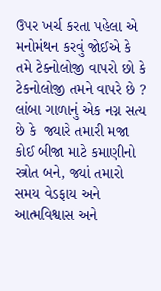ઉપર ખર્ચ કરતા પહેલા એ મનોમંથન કરવું જોઈએ કે તમે ટેક્નોલોજી વાપરો છો કે ટેકનોલોજી તમને વાપરે છે ? લાંબા ગાળાનું એક નગ્ન સત્ય છે કે  જ્યારે તમારી મજા કોઈ બીજા માટે કમાણીનો સ્ત્રોત બને, જ્યાં તમારો સમય વેડફાય અને આત્મવિશ્વાસ અને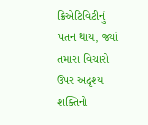ક્રિએટિવિટીનું પતન થાય, જ્યાં તમારા વિચારો ઉપર અદૃશ્ય શક્તિનો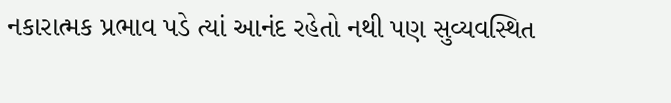નકારાત્મક પ્રભાવ પડે ત્યાં આનંદ રહેતો નથી પણ સુવ્યવસ્થિત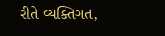રીતે વ્યક્તિગત,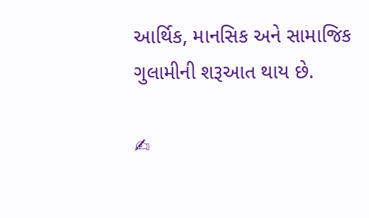આર્થિક, માનસિક અને સામાજિક ગુલામીની શરૂઆત થાય છે.

✍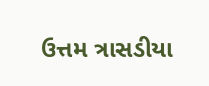ઉત્તમ ત્રાસડીયા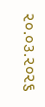૨૦.૦૩.૨૦૨૬